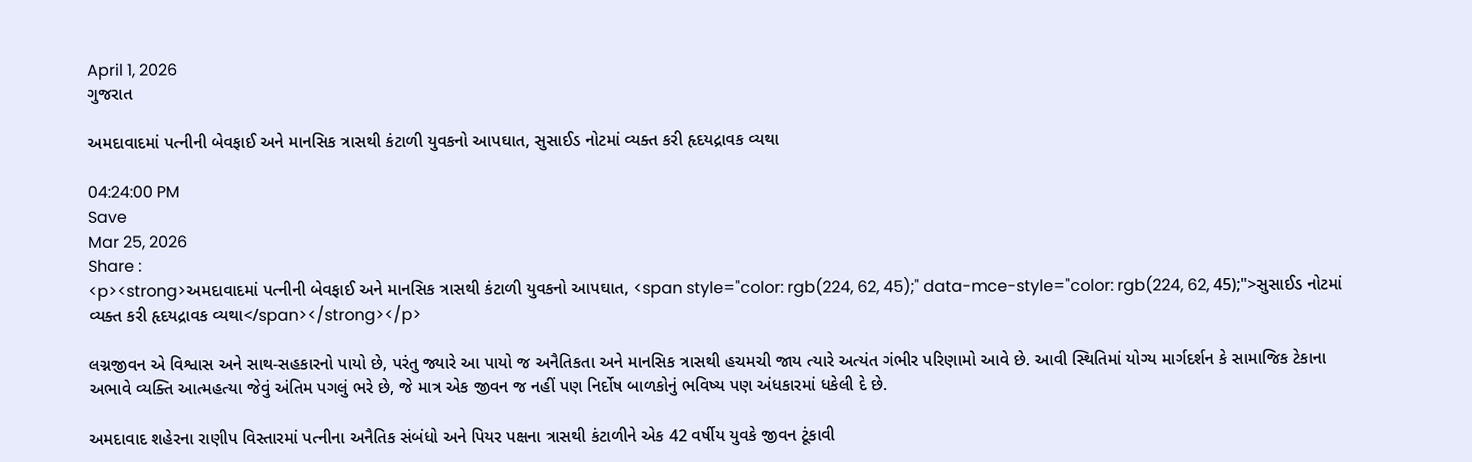April 1, 2026
ગુજરાત

અમદાવાદમાં પત્નીની બેવફાઈ અને માનસિક ત્રાસથી કંટાળી યુવકનો આપઘાત, સુસાઈડ નોટમાં વ્યક્ત કરી હૃદયદ્રાવક વ્યથા

04:24:00 PM
Save
Mar 25, 2026
Share :
<p><strong>અમદાવાદમાં પત્નીની બેવફાઈ અને માનસિક ત્રાસથી કંટાળી યુવકનો આપઘાત, <span style="color: rgb(224, 62, 45);" data-mce-style="color: rgb(224, 62, 45);">સુસાઈડ નોટમાં વ્યક્ત કરી હૃદયદ્રાવક વ્યથા</span></strong></p>

લગ્નજીવન એ વિશ્વાસ અને સાથ-સહકારનો પાયો છે, પરંતુ જ્યારે આ પાયો જ અનૈતિકતા અને માનસિક ત્રાસથી હચમચી જાય ત્યારે અત્યંત ગંભીર પરિણામો આવે છે. આવી સ્થિતિમાં યોગ્ય માર્ગદર્શન કે સામાજિક ટેકાના અભાવે વ્યક્તિ આત્મહત્યા જેવું અંતિમ પગલું ભરે છે, જે માત્ર એક જીવન જ નહીં પણ નિર્દોષ બાળકોનું ભવિષ્ય પણ અંધકારમાં ધકેલી દે છે.

અમદાવાદ શહેરના રાણીપ વિસ્તારમાં પત્નીના અનૈતિક સંબંધો અને પિયર પક્ષના ત્રાસથી કંટાળીને એક 42 વર્ષીય યુવકે જીવન ટૂંકાવી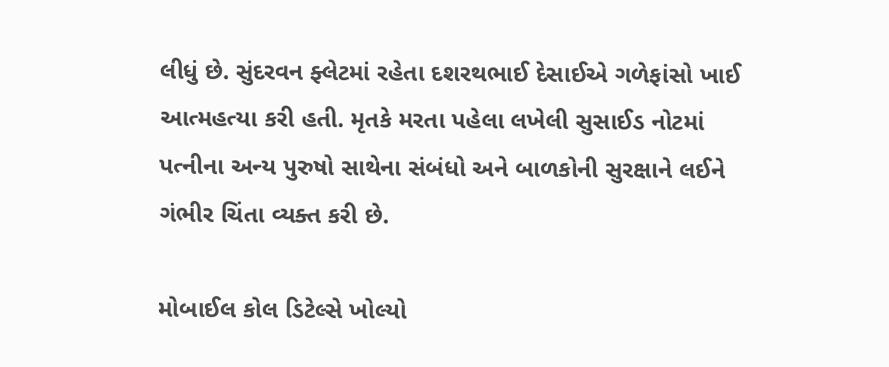લીધું છે. સુંદરવન ફ્લેટમાં રહેતા દશરથભાઈ દેસાઈએ ગળેફાંસો ખાઈ આત્મહત્યા કરી હતી. મૃતકે મરતા પહેલા લખેલી સુસાઈડ નોટમાં પત્નીના અન્ય પુરુષો સાથેના સંબંધો અને બાળકોની સુરક્ષાને લઈને ગંભીર ચિંતા વ્યક્ત કરી છે.

મોબાઈલ કોલ ડિટેલ્સે ખોલ્યો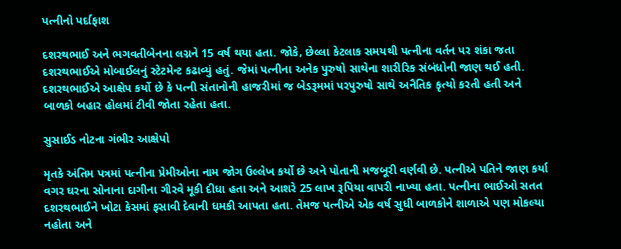પત્નીનો પર્દાફાશ

દશરથભાઈ અને ભગવતીબેનના લગ્નને 15 વર્ષ થયા હતા. જોકે, છેલ્લા કેટલાક સમયથી પત્નીના વર્તન પર શંકા જતા દશરથભાઈએ મોબાઈલનું સ્ટેટમેન્ટ કઢાવ્યું હતું. જેમાં પત્નીના અનેક પુરુષો સાથેના શારીરિક સંબંધોની જાણ થઈ હતી. દશરથભાઈએ આક્ષેપ કર્યો છે કે પત્ની સંતાનોની હાજરીમાં જ બેડરૂમમાં પરપુરુષો સાથે અનૈતિક કૃત્યો કરતી હતી અને બાળકો બહાર હોલમાં ટીવી જોતા રહેતા હતા.

સુસાઈડ નોટના ગંભીર આક્ષેપો

મૃતકે અંતિમ પત્રમાં પત્નીના પ્રેમીઓના નામ જોગ ઉલ્લેખ કર્યો છે અને પોતાની મજબૂરી વર્ણવી છે. પત્નીએ પતિને જાણ કર્યા વગર ઘરના સોનાના દાગીના ગીરવે મૂકી દીધા હતા અને આશરે 25 લાખ રૂપિયા વાપરી નાખ્યા હતા. પત્નીના ભાઈઓ સતત દશરથભાઈને ખોટા કેસમાં ફસાવી દેવાની ધમકી આપતા હતા. તેમજ પત્નીએ એક વર્ષ સુધી બાળકોને શાળાએ પણ મોકલ્યા નહોતા અને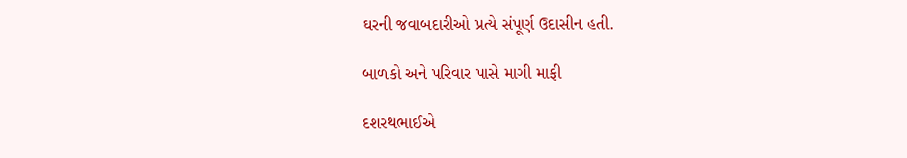ઘરની જવાબદારીઓ પ્રત્યે સંપૂર્ણ ઉદાસીન હતી.

બાળકો અને પરિવાર પાસે માગી માફી

દશરથભાઈએ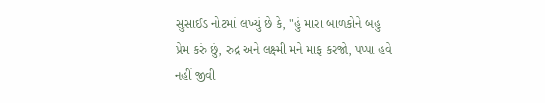સુસાઈડ નોટમાં લખ્યું છે કે, "હું મારા બાળકોને બહુ પ્રેમ કરું છું, રુદ્ર અને લક્ષ્મી મને માફ કરજો, પપ્પા હવે નહીં જીવી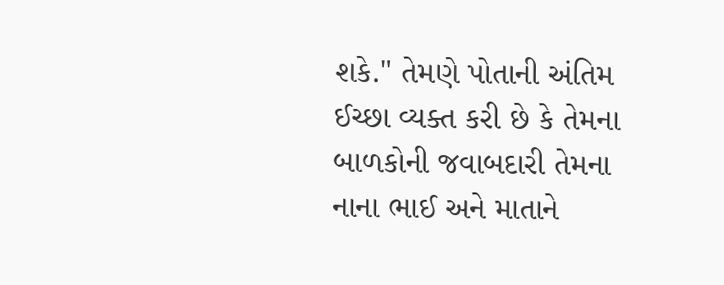શકે." તેમણે પોતાની અંતિમ ઈચ્છા વ્યક્ત કરી છે કે તેમના બાળકોની જવાબદારી તેમના નાના ભાઈ અને માતાને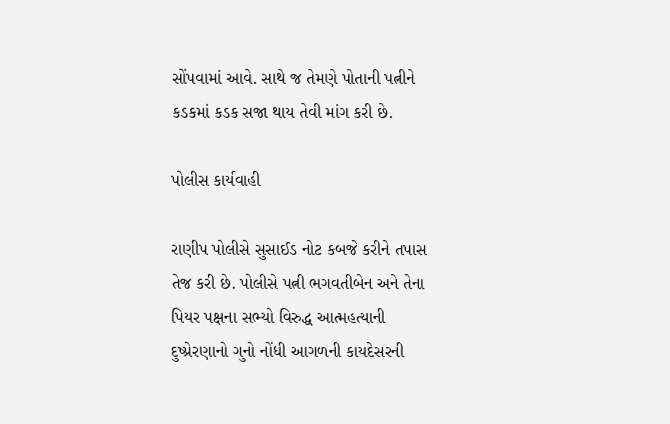સોંપવામાં આવે. સાથે જ તેમણે પોતાની પત્નીને કડકમાં કડક સજા થાય તેવી માંગ કરી છે.

પોલીસ કાર્યવાહી

રાણીપ પોલીસે સુસાઈડ નોટ કબજે કરીને તપાસ તેજ કરી છે. પોલીસે પત્ની ભગવતીબેન અને તેના પિયર પક્ષના સભ્યો વિરુદ્ધ આત્મહત્યાની દુષ્પ્રેરણાનો ગુનો નોંધી આગળની કાયદેસરની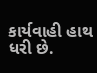કાર્યવાહી હાથ ધરી છે.